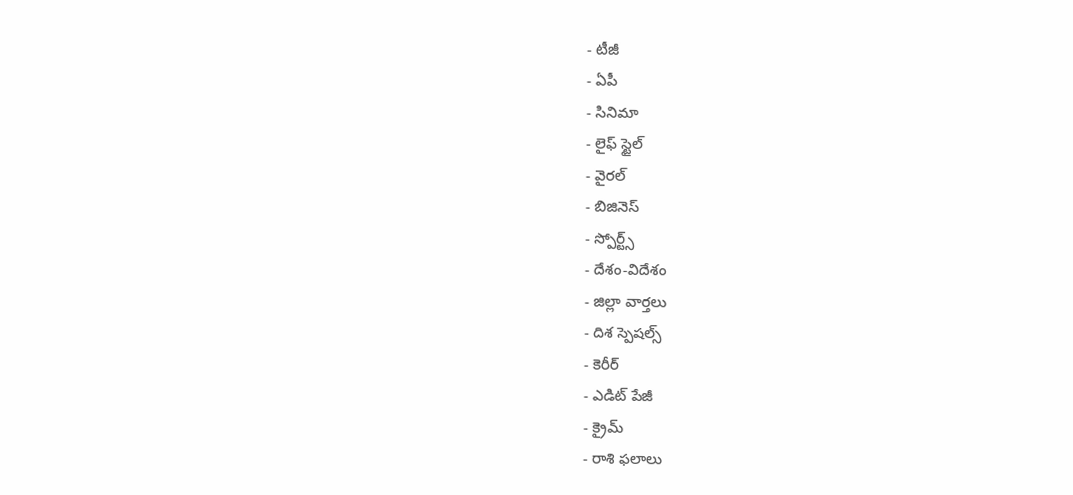- టీజీ
- ఏపీ
- సినిమా
- లైఫ్ స్టైల్
- వైరల్
- బిజినెస్
- స్పోర్ట్స్
- దేశం-విదేశం
- జిల్లా వార్తలు
- దిశ స్పెషల్స్
- కెరీర్
- ఎడిట్ పేజీ
- క్రైమ్
- రాశి ఫలాలు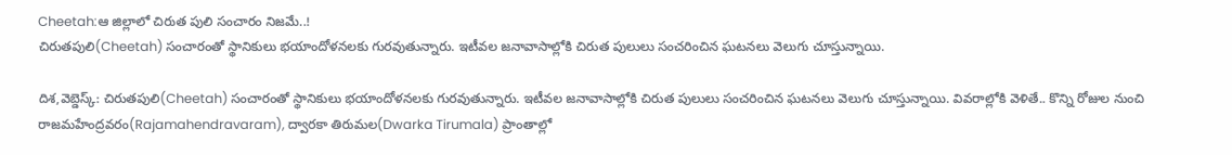Cheetah:ఆ జిల్లాలో చిరుత పులి సంచారం నిజమే..!
చిరుతపులి(Cheetah) సంచారంతో స్థానికులు భయాందోళనలకు గురవుతున్నారు. ఇటీవల జనావాసాల్లోకి చిరుత పులులు సంచరించిన ఘటనలు వెలుగు చూస్తున్నాయి.

దిశ,వెబ్డెస్క్: చిరుతపులి(Cheetah) సంచారంతో స్థానికులు భయాందోళనలకు గురవుతున్నారు. ఇటీవల జనావాసాల్లోకి చిరుత పులులు సంచరించిన ఘటనలు వెలుగు చూస్తున్నాయి. వివరాల్లోకి వెళితే.. కొన్ని రోజుల నుంచి రాజమహేంద్రవరం(Rajamahendravaram), ద్వారకా తిరుమల(Dwarka Tirumala) ప్రాంతాల్లో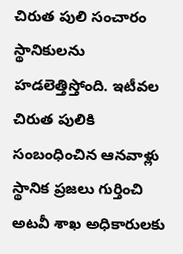చిరుత పులి సంచారం స్థానికులను హడలెత్తిస్తోంది. ఇటీవల చిరుత పులికి సంబంధించిన ఆనవాళ్లు స్థానిక ప్రజలు గుర్తించి అటవీ శాఖ అధికారులకు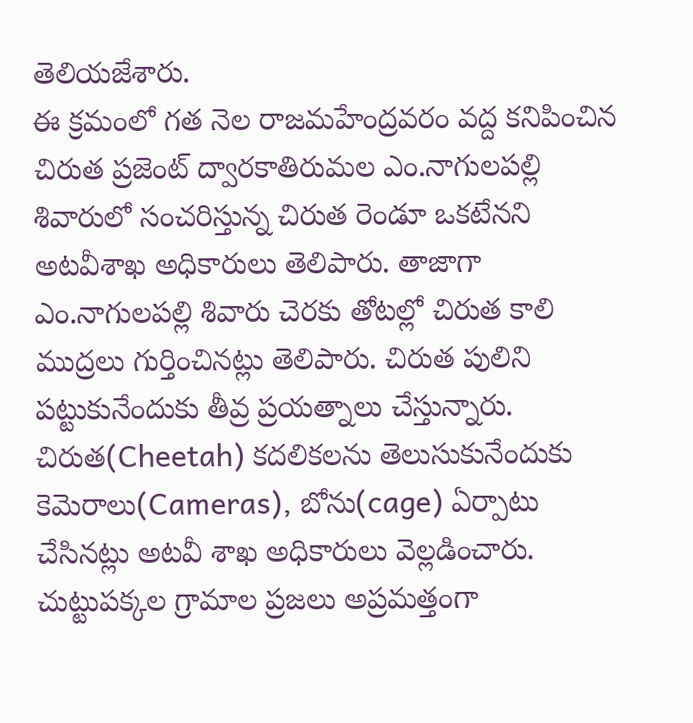తెలియజేశారు.
ఈ క్రమంలో గత నెల రాజమహేంద్రవరం వద్ద కనిపించిన చిరుత ప్రజెంట్ ద్వారకాతిరుమల ఎం.నాగులపల్లి శివారులో సంచరిస్తున్న చిరుత రెండూ ఒకటేనని అటవీశాఖ అధికారులు తెలిపారు. తాజాగా ఎం.నాగులపల్లి శివారు చెరకు తోటల్లో చిరుత కాలి ముద్రలు గుర్తించినట్లు తెలిపారు. చిరుత పులిని పట్టుకునేందుకు తీవ్ర ప్రయత్నాలు చేస్తున్నారు. చిరుత(Cheetah) కదలికలను తెలుసుకునేందుకు కెమెరాలు(Cameras), బోను(cage) ఏర్పాటు చేసినట్లు అటవీ శాఖ అధికారులు వెల్లడించారు. చుట్టుపక్కల గ్రామాల ప్రజలు అప్రమత్తంగా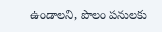ఉండాలని, పొలం పనులకు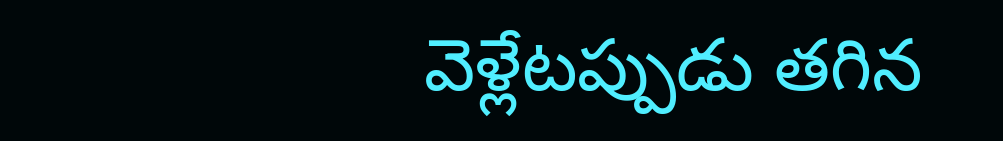వెళ్లేటప్పుడు తగిన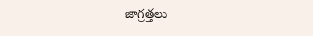జాగ్రత్తలు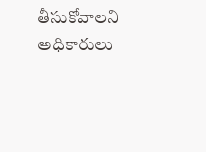తీసుకోవాలని అధికారులు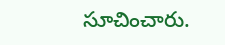సూచించారు.